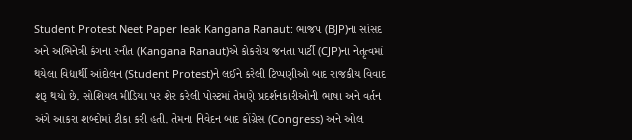Student Protest Neet Paper leak Kangana Ranaut: ભાજપ (BJP)ના સાંસદ અને અભિનેત્રી કંગના રનૌત (Kangana Ranaut)એ કોકરોચ જનતા પાર્ટી (CJP)ના નેતૃત્વમાં થયેલા વિદ્યાર્થી આંદોલન (Student Protest)ને લઈને કરેલી ટિપ્પણીઓ બાદ રાજકીય વિવાદ શરૂ થયો છે. સોશિયલ મીડિયા પર શેર કરેલી પોસ્ટમાં તેમણે પ્રદર્શનકારીઓની ભાષા અને વર્તન અંગે આકરા શબ્દોમાં ટીકા કરી હતી. તેમના નિવેદન બાદ કોંગ્રેસ (Congress) અને ઓલ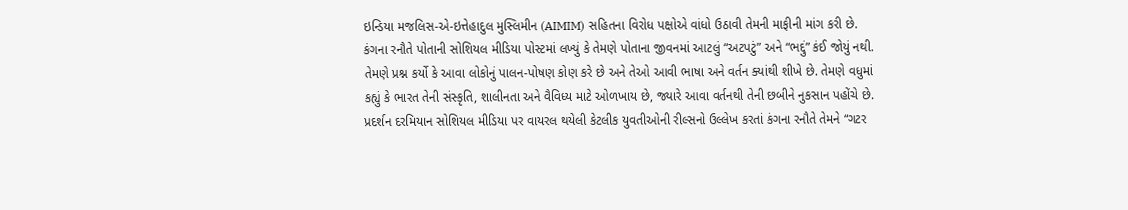ઇન્ડિયા મજલિસ-એ-ઇત્તેહાદુલ મુસ્લિમીન (AIMIM) સહિતના વિરોધ પક્ષોએ વાંધો ઉઠાવી તેમની માફીની માંગ કરી છે.
કંગના રનૌતે પોતાની સોશિયલ મીડિયા પોસ્ટમાં લખ્યું કે તેમણે પોતાના જીવનમાં આટલું “અટપટું” અને “ભદ્દું” કંઈ જોયું નથી. તેમણે પ્રશ્ન કર્યો કે આવા લોકોનું પાલન-પોષણ કોણ કરે છે અને તેઓ આવી ભાષા અને વર્તન ક્યાંથી શીખે છે. તેમણે વધુમાં કહ્યું કે ભારત તેની સંસ્કૃતિ, શાલીનતા અને વૈવિધ્ય માટે ઓળખાય છે, જ્યારે આવા વર્તનથી તેની છબીને નુકસાન પહોંચે છે.
પ્રદર્શન દરમિયાન સોશિયલ મીડિયા પર વાયરલ થયેલી કેટલીક યુવતીઓની રીલ્સનો ઉલ્લેખ કરતાં કંગના રનૌતે તેમને “ગટર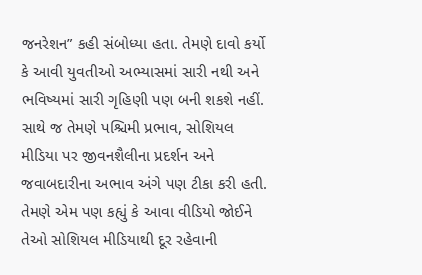જનરેશન” કહી સંબોધ્યા હતા. તેમણે દાવો કર્યો કે આવી યુવતીઓ અભ્યાસમાં સારી નથી અને ભવિષ્યમાં સારી ગૃહિણી પણ બની શકશે નહીં. સાથે જ તેમણે પશ્ચિમી પ્રભાવ, સોશિયલ મીડિયા પર જીવનશૈલીના પ્રદર્શન અને જવાબદારીના અભાવ અંગે પણ ટીકા કરી હતી. તેમણે એમ પણ કહ્યું કે આવા વીડિયો જોઈને તેઓ સોશિયલ મીડિયાથી દૂર રહેવાની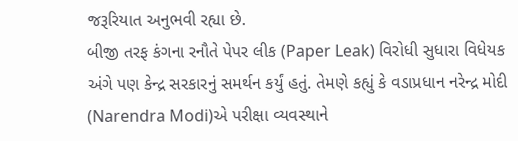જરૂરિયાત અનુભવી રહ્યા છે.
બીજી તરફ કંગના રનૌતે પેપર લીક (Paper Leak) વિરોધી સુધારા વિધેયક અંગે પણ કેન્દ્ર સરકારનું સમર્થન કર્યું હતું. તેમણે કહ્યું કે વડાપ્રધાન નરેન્દ્ર મોદી (Narendra Modi)એ પરીક્ષા વ્યવસ્થાને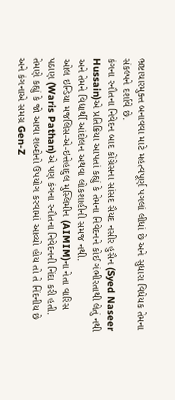ભ્રષ્ટાચારમુક્ત બનાવવા માટે મહત્વપૂર્ણ પગલાં લીધાં છે અને સુધારા વિધેયક તેમના સંકલ્પને દર્શાવે છે.
કંગના રનૌતના નિવેદન બાદ કોંગ્રેસના સાંસદ સૈયદ નસીર હુસૈન (Syed Naseer Hussain)એ પ્રતિક્રિયા આપતાં કહ્યું કે તેમના નિવેદનને કોઈ ગંભીરતાથી લેતું નથી અને તેમને વિદ્યાર્થી આંદોલન અથવા લોકશાહીની સમજ નથી.
ઓલ ઇન્ડિયા મજલિસ-એ-ઇત્તેહાદુલ મુસ્લિમીન (AIMIM)ના નેતા વારિસ પઠાણ (Waris Pathan)એ પણ કંગના રનૌતના નિવેદનની નિંદા કરી હતી. તેમણે કહ્યું કે જો આવા શબ્દોનો ઉપયોગ કરવામાં આવ્યો હોય તો તે નિંદનીય છે અને કંગનાએ સમગ્ર Gen-Z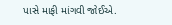પાસે માફી માંગવી જોઈએ.